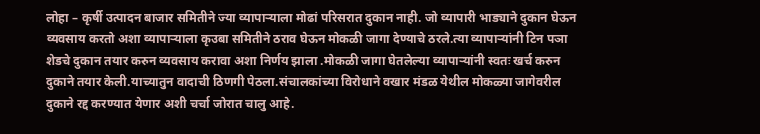लोहा – कृर्षी उत्पादन बाजार समितीने ज्या व्यापाऱ्याला मोढां परिसरात दुकान नाही. जो व्यापारी भाड्याने दुकान घेऊन व्यवसाय करतो अशा व्यापाऱ्याला कृउबा समितीने ठराव घेऊन मोकळी जागा देण्याचे ठरले.त्या व्यापाऱ्यांनी टिन पञा शेडचे दुकान तयार करुन व्यवसाय करावा अशा निर्णय झाला .मोकळी जागा घेतलेल्या व्यापाऱ्यांनी स्वतः खर्च करुन दुकाने तयार केली.याच्यातुन वादाची ठिणगी पेठला.संचालकांच्या विरोधाने वखार मंडळ येथील मोकळ्या जागेवरील दुकाने रद्द करण्यात येणार अशी चर्चा जोरात चालु आहे.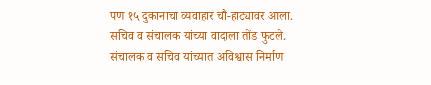पण १५ दुकानाचा व्यवाहार चौ-हाट्यावर आला. सचिव व संचालक यांच्या वादाला तोंड फुटले.
संचालक व सचिव यांच्यात अविश्वास निर्माण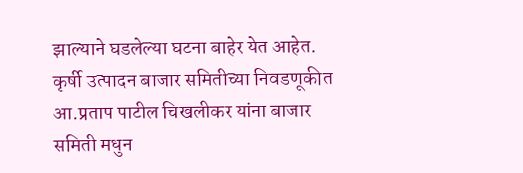झाल्याने घडलेल्या घटना बाहेर येत आहेत.
कृर्षी उत्पादन बाजार समितीच्या निवडणूकीत आ.प्रताप पाटील चिखलीकर यांना बाजार समिती मधुन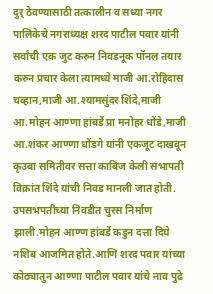दुर् ठेवण्यासाठी तत्कालीन व सध्या नगर पालिकेचे नगराध्यक्ष शरद पाटील पवार यांनी सर्वांची एक जुट करुन निवडनूक पॉनल तयार करुन प्रचार केला त्यामध्ये माजी आ.रोहिदास चव्हान,माजी आ.श्यामसुंदर शिंदे,माजी आ.मोहन आण्णा हांबर्डे प्रा मनोहर धोंडे,माजी आ.शंकर आण्णा धोंडगे यांनी एकजूट दाखवून कृउबा समितीवर सत्ता काबिज केली सभापती विक्रांत शिंदे यांची निवड मानली जात होती.
उपसभपतीच्या निवडीत चुरस निर्माण झाली.मोहन आण्ण हांबर्डे कडुन दत्ता दिघे नशिब आजमित होते.आणि शरद पवार यांच्या कोठ्यातुन आण्णा पाटील पवार यांचे नाव पुढे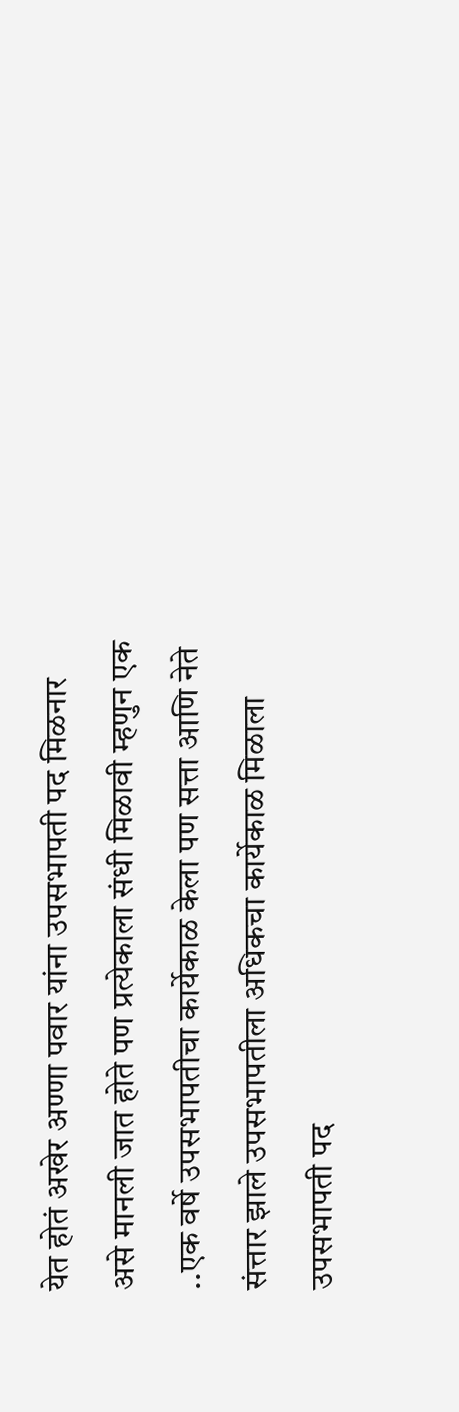येत होतं अखेर अण्णा पवार यांना उपसभापती पद मिळनार असे मानली जात होते पण प्रत्येकाला संधी मिळावी म्हणुन एक ..एक वर्षे उपसभापतीचा कार्येकाळ केला पण सत्ता आणि नेते संत्तार झाले उपसभापतीला अधिकचा कार्येकाळ मिळाला उपसभापती पद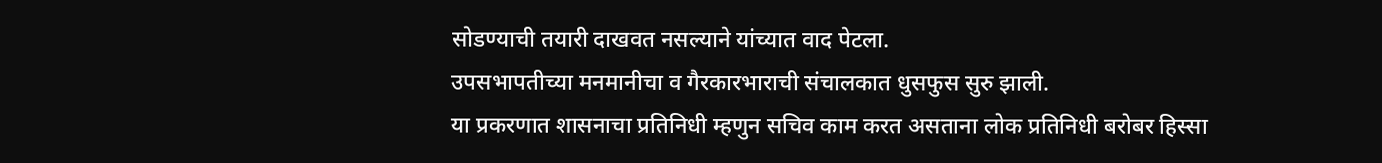सोडण्याची तयारी दाखवत नसल्याने यांच्यात वाद पेटला.
उपसभापतीच्या मनमानीचा व गैरकारभाराची संचालकात धुसफुस सुरु झाली.
या प्रकरणात शासनाचा प्रतिनिधी म्हणुन सचिव काम करत असताना लोक प्रतिनिधी बरोबर हिस्सा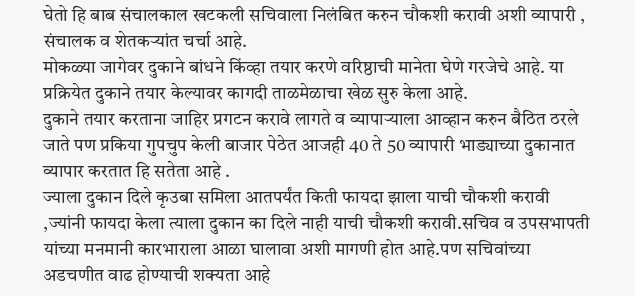घेतो हि बाब संचालकाल खटकली सचिवाला निलंबित करुन चौकशी करावी अशी व्यापारी , संचालक व शेतकऱ्यांत चर्चा आहे.
मोकळ्या जागेवर दुकाने बांधने किंव्हा तयार करणे वरिष्ठाची मानेता घेणे गरजेचे आहे. या प्रक्रियेत दुकाने तयार केल्यावर कागदी ताळमेळाचा खेळ सुरु केला आहे.
दुकाने तयार करताना जाहिर प्रगटन करावे लागते व व्यापाऱ्याला आव्हान करुन बैठित ठरले जाते पण प्रकिया गुपचुप केली बाजार पेठेत आजही 40 ते 50 व्यापारी भाड्याच्या दुकानात व्यापार करतात हि सतेता आहे .
ज्याला दुकान दिले कृउबा समिला आतपर्यंत किती फायदा झाला याची चौकशी करावी ,ज्यांनी फायदा केला त्याला दुकान का दिले नाही याची चौकशी करावी.सचिव व उपसभापती यांच्या मनमानी कारभाराला आळा घालावा अशी मागणी होत आहे.पण सचिवांच्या अडचणीत वाढ होण्याची शक्यता आहे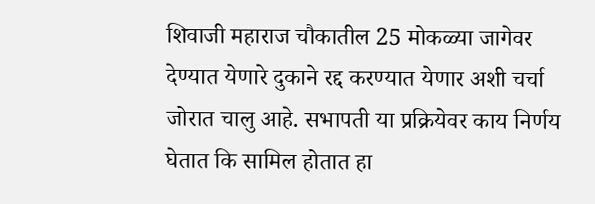शिवाजी महाराज चौकातील 25 मोकळ्या जागेवर देण्यात येणारे दुकाने रद्द करण्यात येणार अशी चर्चा जोरात चालु आहे. सभापती या प्रक्रियेवर काय निर्णय घेतात कि सामिल होतात हा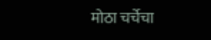मोठा चर्चेचा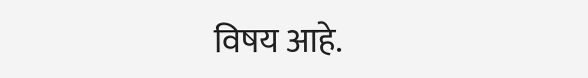विषय आहे.